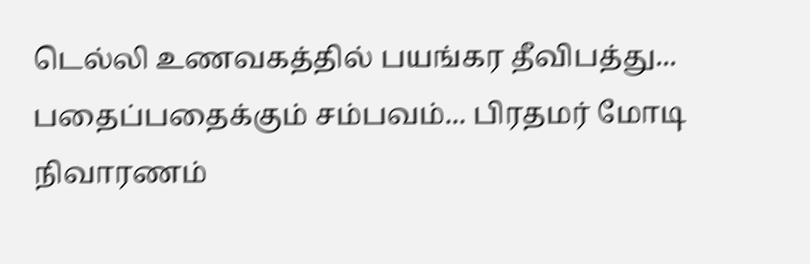டெல்லி உணவகத்தில் பயங்கர தீவிபத்து... பதைப்பதைக்கும் சம்பவம்... பிரதமர் மோடி நிவாரணம்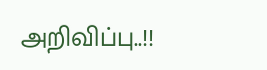அறிவிப்பு..!!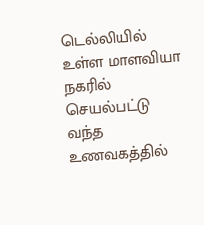டெல்லியில் உள்ள மாளவியா நகரில் செயல்பட்டு வந்த உணவகத்தில்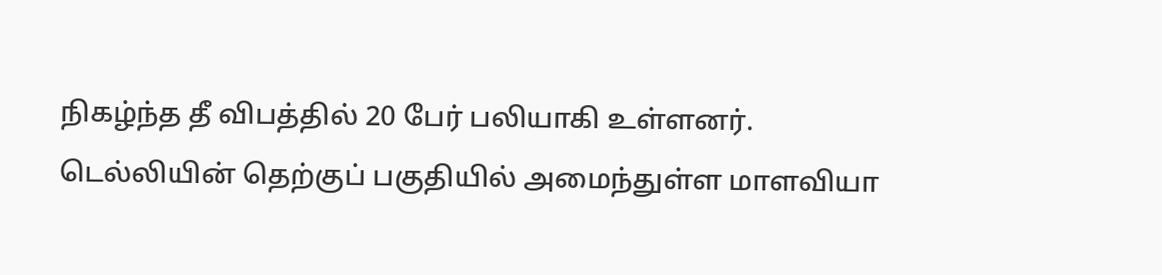நிகழ்ந்த தீ விபத்தில் 20 பேர் பலியாகி உள்ளனர்.
டெல்லியின் தெற்குப் பகுதியில் அமைந்துள்ள மாளவியா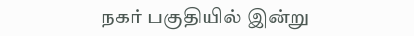நகர் பகுதியில் இன்று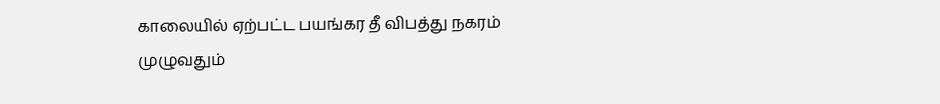காலையில் ஏற்பட்ட பயங்கர தீ விபத்து நகரம் முழுவதும்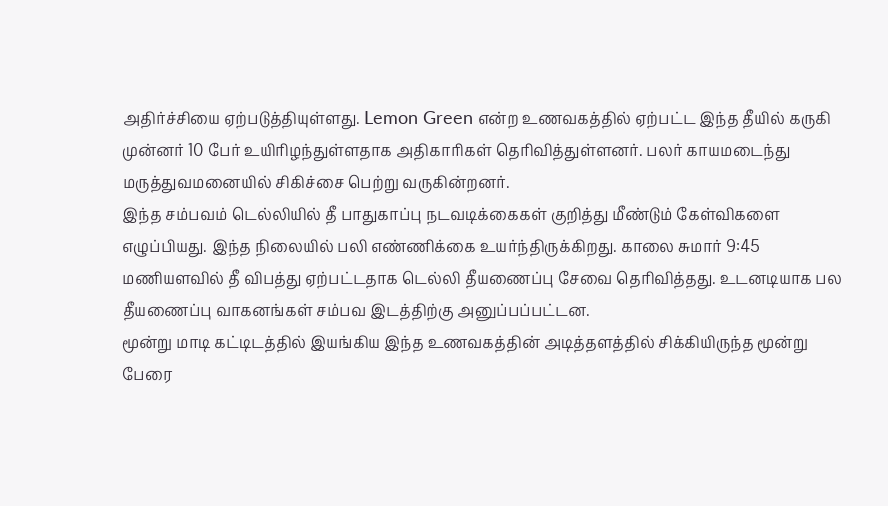அதிர்ச்சியை ஏற்படுத்தியுள்ளது. Lemon Green என்ற உணவகத்தில் ஏற்பட்ட இந்த தீயில் கருகி முன்னர் 10 பேர் உயிரிழந்துள்ளதாக அதிகாரிகள் தெரிவித்துள்ளனர். பலர் காயமடைந்து மருத்துவமனையில் சிகிச்சை பெற்று வருகின்றனர்.
இந்த சம்பவம் டெல்லியில் தீ பாதுகாப்பு நடவடிக்கைகள் குறித்து மீண்டும் கேள்விகளை எழுப்பியது. இந்த நிலையில் பலி எண்ணிக்கை உயர்ந்திருக்கிறது. காலை சுமார் 9:45 மணியளவில் தீ விபத்து ஏற்பட்டதாக டெல்லி தீயணைப்பு சேவை தெரிவித்தது. உடனடியாக பல தீயணைப்பு வாகனங்கள் சம்பவ இடத்திற்கு அனுப்பப்பட்டன.
மூன்று மாடி கட்டிடத்தில் இயங்கிய இந்த உணவகத்தின் அடித்தளத்தில் சிக்கியிருந்த மூன்று பேரை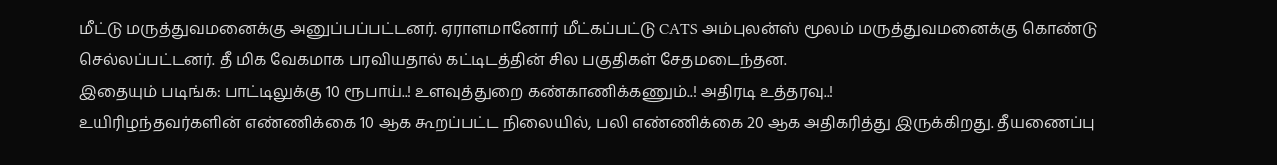மீட்டு மருத்துவமனைக்கு அனுப்பப்பட்டனர். ஏராளமானோர் மீட்கப்பட்டு CATS அம்புலன்ஸ் மூலம் மருத்துவமனைக்கு கொண்டு செல்லப்பட்டனர். தீ மிக வேகமாக பரவியதால் கட்டிடத்தின் சில பகுதிகள் சேதமடைந்தன.
இதையும் படிங்க: பாட்டிலுக்கு 10 ரூபாய்..! உளவுத்துறை கண்காணிக்கணும்..! அதிரடி உத்தரவு..!
உயிரிழந்தவர்களின் எண்ணிக்கை 10 ஆக கூறப்பட்ட நிலையில், பலி எண்ணிக்கை 20 ஆக அதிகரித்து இருக்கிறது. தீயணைப்பு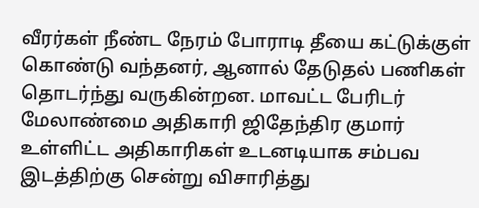வீரர்கள் நீண்ட நேரம் போராடி தீயை கட்டுக்குள் கொண்டு வந்தனர், ஆனால் தேடுதல் பணிகள் தொடர்ந்து வருகின்றன. மாவட்ட பேரிடர் மேலாண்மை அதிகாரி ஜிதேந்திர குமார் உள்ளிட்ட அதிகாரிகள் உடனடியாக சம்பவ இடத்திற்கு சென்று விசாரித்து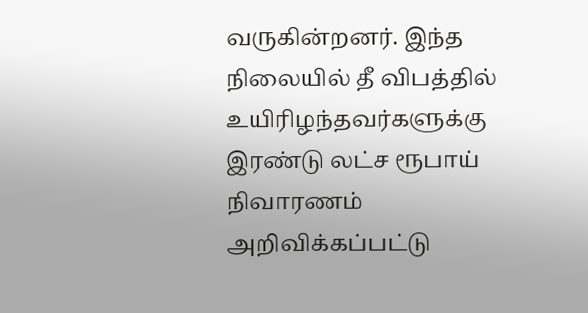வருகின்றனர். இந்த நிலையில் தீ விபத்தில் உயிரிழந்தவர்களுக்கு இரண்டு லட்ச ரூபாய் நிவாரணம் அறிவிக்கப்பட்டு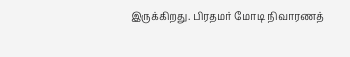இருக்கிறது. பிரதமர் மோடி நிவாரணத்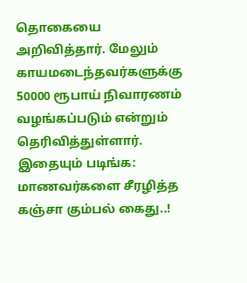தொகையை அறிவித்தார். மேலும் காயமடைந்தவர்களுக்கு 50000 ரூபாய் நிவாரணம் வழங்கப்படும் என்றும் தெரிவித்துள்ளார்.
இதையும் படிங்க: மாணவர்களை சீரழித்த கஞ்சா கும்பல் கைது..!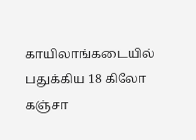காயிலாங்கடையில் பதுக்கிய 18 கிலோ கஞ்சா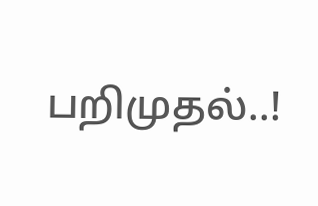பறிமுதல்..!